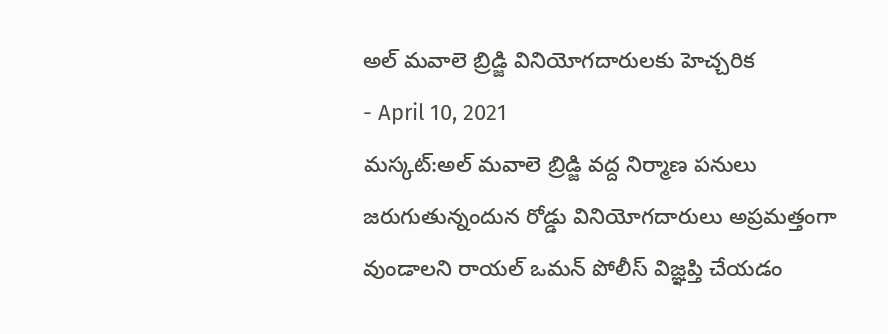అల్ మవాలె బ్రిడ్జి వినియోగదారులకు హెచ్చరిక
- April 10, 2021
మస్కట్:అల్ మవాలె బ్రిడ్జి వద్ద నిర్మాణ పనులు జరుగుతున్నందున రోడ్డు వినియోగదారులు అప్రమత్తంగా వుండాలని రాయల్ ఒమన్ పోలీస్ విజ్ఞప్తి చేయడం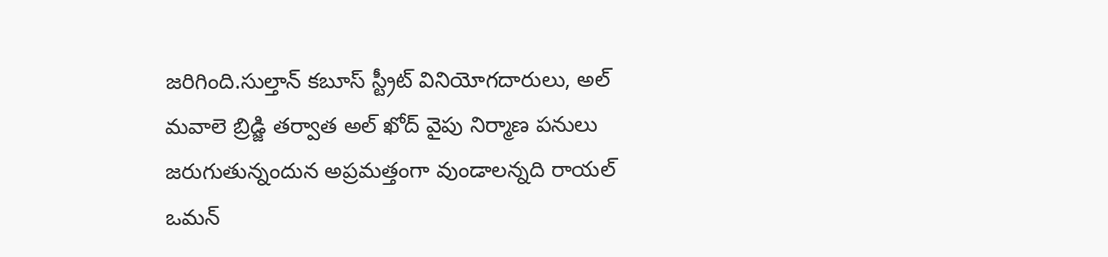జరిగింది.సుల్తాన్ కబూస్ స్ట్రీట్ వినియోగదారులు, అల్ మవాలె బ్రిడ్జి తర్వాత అల్ ఖోద్ వైపు నిర్మాణ పనులు జరుగుతున్నందున అప్రమత్తంగా వుండాలన్నది రాయల్ ఒమన్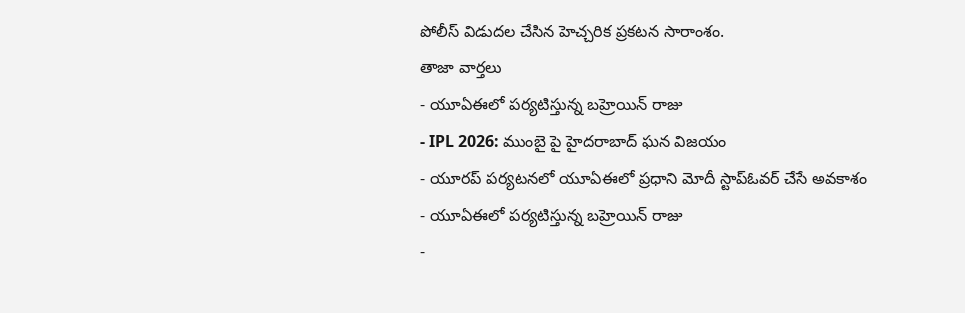పోలీస్ విడుదల చేసిన హెచ్చరిక ప్రకటన సారాంశం.
తాజా వార్తలు
- యూఏఈలో పర్యటిస్తున్న బహ్రెయిన్ రాజు
- IPL 2026: ముంబై పై హైదరాబాద్ ఘన విజయం
- యూరప్ పర్యటనలో యూఏఈలో ప్రధాని మోదీ స్టాప్ఓవర్ చేసే అవకాశం
- యూఏఈలో పర్యటిస్తున్న బహ్రెయిన్ రాజు
-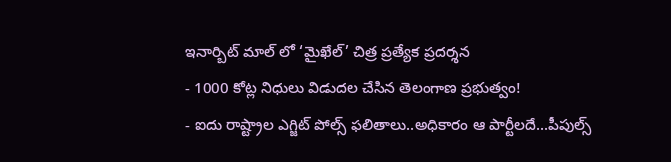ఇనార్బిట్ మాల్ లో ‘మైఖేల్’ చిత్ర ప్రత్యేక ప్రదర్శన
- 1000 కోట్ల నిధులు విడుదల చేసిన తెలంగాణ ప్రభుత్వం!
- ఐదు రాష్ట్రాల ఎగ్జిట్ పోల్స్ ఫలితాలు..అధికారం ఆ పార్టీలదే...పీపుల్స్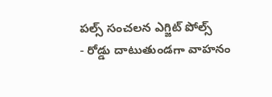పల్స్ సంచలన ఎగ్జిట్ పోల్స్
- రోడ్డు దాటుతుండగా వాహనం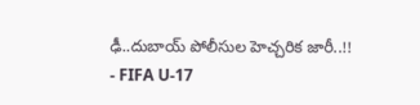ఢీ..దుబాయ్ పోలీసుల హెచ్చరిక జారీ..!!
- FIFA U-17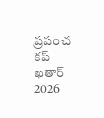ప్రపంచ కప్ ఖతార్ 2026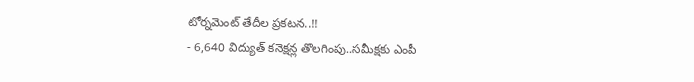టోర్నమెంట్ తేదీల ప్రకటన..!!
- 6,640 విద్యుత్ కనెక్షన్ల తొలగింపు..సమీక్షకు ఎంపీ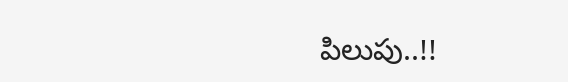పిలుపు..!!